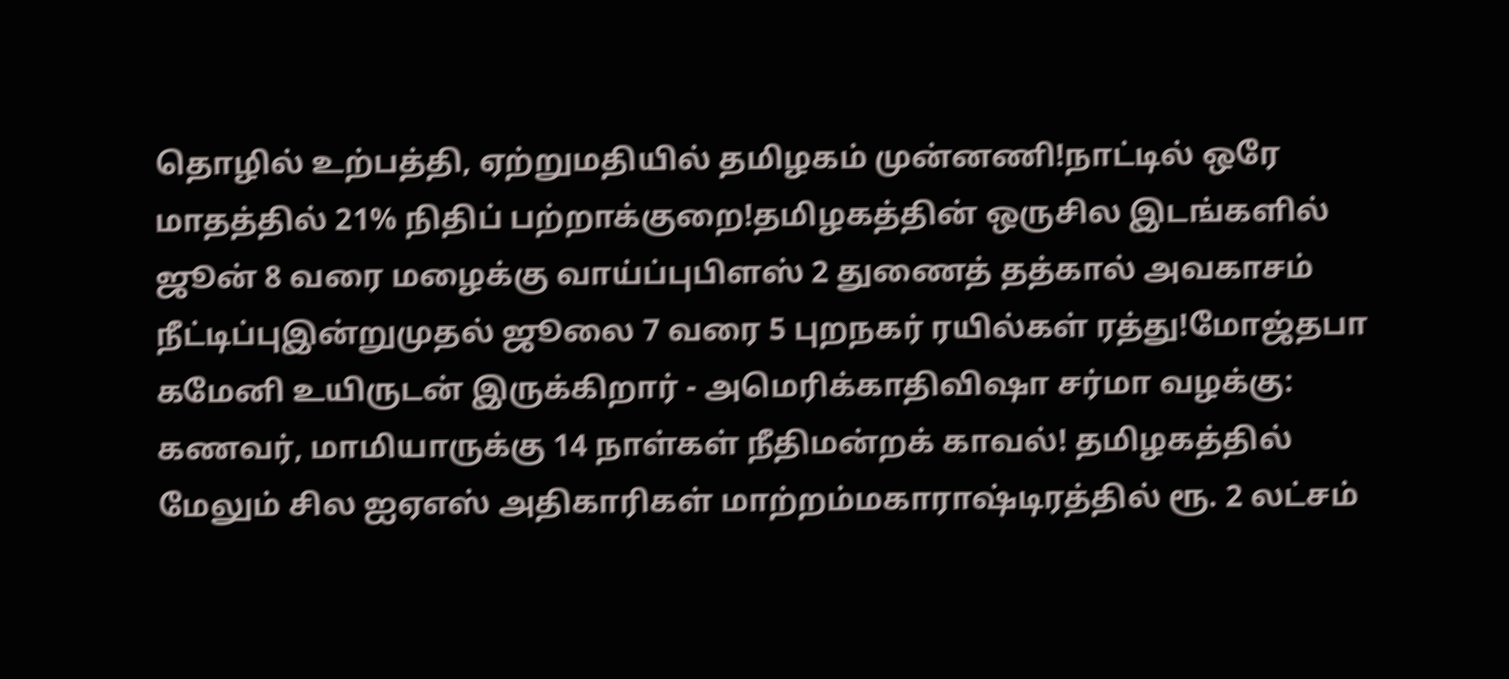தொழில் உற்பத்தி, ஏற்றுமதியில் தமிழகம் முன்னணி!நாட்டில் ஒரே மாதத்தில் 21% நிதிப் பற்றாக்குறை!தமிழகத்தின் ஒருசில இடங்களில் ஜூன் 8 வரை மழைக்கு வாய்ப்புபிளஸ் 2 துணைத் தத்கால் அவகாசம் நீட்டிப்புஇன்றுமுதல் ஜூலை 7 வரை 5 புறநகர் ரயில்கள் ரத்து!மோஜ்தபா கமேனி உயிருடன் இருக்கிறார் - அமெரிக்காதிவிஷா சர்மா வழக்கு: கணவர், மாமியாருக்கு 14 நாள்கள் நீதிமன்றக் காவல்! தமிழகத்தில் மேலும் சில ஐஏஎஸ் அதிகாரிகள் மாற்றம்மகாராஷ்டிரத்தில் ரூ. 2 லட்சம்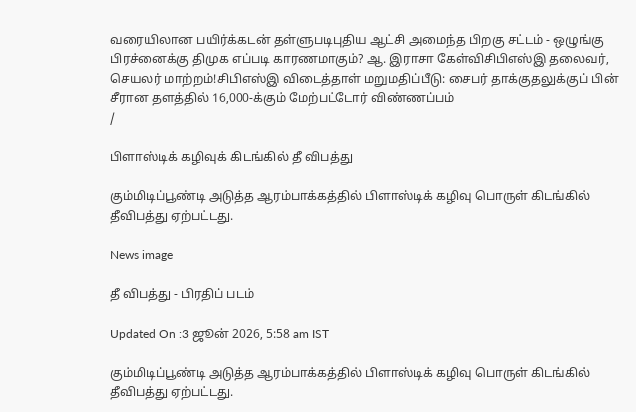வரையிலான பயிர்க்கடன் தள்ளுபடிபுதிய ஆட்சி அமைந்த பிறகு சட்டம் - ஒழுங்கு பிரச்னைக்கு திமுக எப்படி காரணமாகும்? ஆ. இராசா கேள்விசிபிஎஸ்இ தலைவர், செயலர் மாற்றம்!சிபிஎஸ்இ விடைத்தாள் மறுமதிப்பீடு: சைபர் தாக்குதலுக்குப் பின் சீரான தளத்தில் 16,000-க்கும் மேற்பட்டோர் விண்ணப்பம்
/

பிளாஸ்டிக் கழிவுக் கிடங்கில் தீ விபத்து

கும்மிடிப்பூண்டி அடுத்த ஆரம்பாக்கத்தில் பிளாஸ்டிக் கழிவு பொருள் கிடங்கில் தீவிபத்து ஏற்பட்டது.

News image

தீ விபத்து - பிரதிப் படம்

Updated On :3 ஜூன் 2026, 5:58 am IST

கும்மிடிப்பூண்டி அடுத்த ஆரம்பாக்கத்தில் பிளாஸ்டிக் கழிவு பொருள் கிடங்கில் தீவிபத்து ஏற்பட்டது.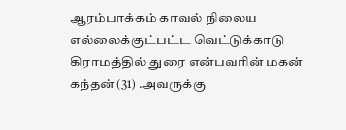ஆரம்பாக்கம் காவல் நிலைய எல்லைக்குட்பட்ட வெட்டுக்காடு கிராமத்தில் துரை என்பவரின் மகன் கந்தன்(31) .அவருக்கு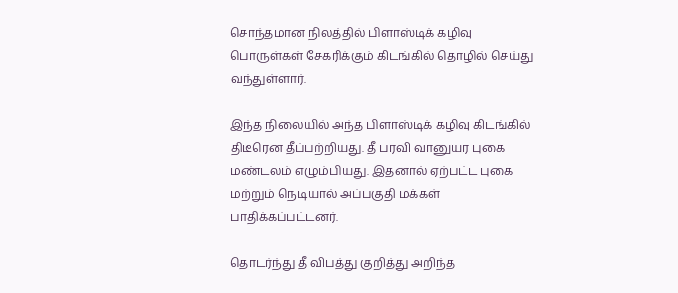சொந்தமான நிலத்தில் பிளாஸ்டிக் கழிவு பொருள்கள் சேகரிக்கும் கிடங்கில் தொழில் செய்து வந்துள்ளார்.

இந்த நிலையில் அந்த பிளாஸ்டிக் கழிவு கிடங்கில் திடீரென தீப்பற்றியது. தீ பரவி வானுயர புகை மண்டலம் எழும்பியது. இதனால் ஏற்பட்ட புகை மற்றும் நெடியால் அப்பகுதி மக்கள் பாதிக்கப்பட்டனர்.

தொடர்ந்து தீ விபத்து குறித்து அறிந்த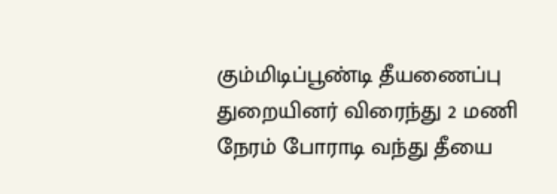கும்மிடிப்பூண்டி தீயணைப்பு துறையினர் விரைந்து 2 மணி நேரம் போராடி வந்து தீயை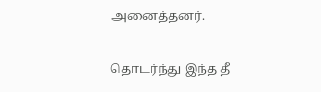அனைத்தனர்.

தொடர்ந்து இந்த தீ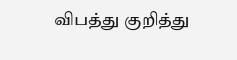விபத்து குறித்து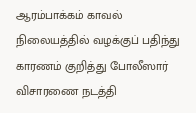ஆரம்பாக்கம் காவல் நிலையத்தில் வழக்குப் பதிந்து காரணம் குறித்து போலீஸார் விசாரணை நடத்தி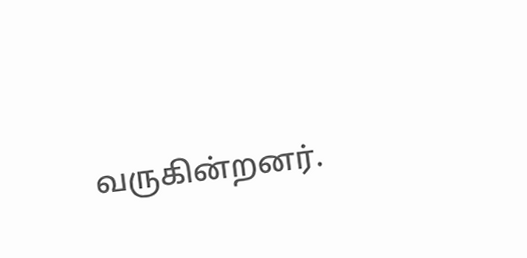வருகின்றனர்.